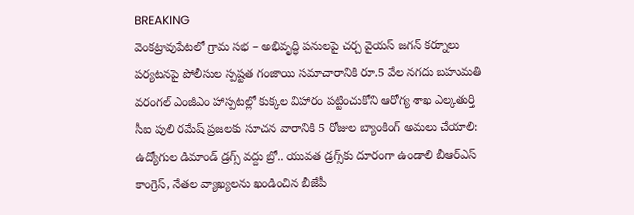BREAKING
వెంకట్రావుపేటలో గ్రామ సభ – అభివృద్ధి పనులపై చర్చ వైయస్ జగన్ కర్నూలు పర్యటనపై పోలీసుల స్పష్టత గంజాయి సమాచారానికి రూ.5 వేల నగదు బహుమతి వరంగల్ ఎంజీఎం హాస్పటల్లో కుక్కల విహారం పట్టించుకోని ఆరోగ్య శాఖ ఎల్కతుర్తి సీఐ పులి రమేష్ ప్రజలకు సూచన వారానికి 5 రోజుల బ్యాంకింగ్ అమలు చేయాలి: ఉద్యోగుల డిమాండ్ డ్రగ్స్ వద్దు బ్రో.. యువత డ్రగ్స్‌కు దూరంగా ఉండాలి బీఆర్ఎస్ కాంగ్రెస్, నేతల వ్యాఖ్యలను ఖండించిన బీజేపీ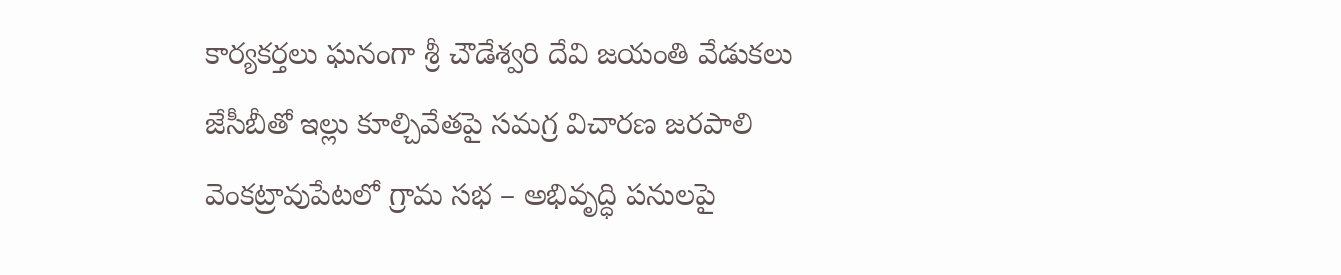కార్యకర్తలు ఘనంగా శ్రీ చౌడేశ్వరి దేవి జయంతి వేడుకలు జేసీబీతో ఇల్లు కూల్చివేతపై సమగ్ర విచారణ జరపాలి వెంకట్రావుపేటలో గ్రామ సభ – అభివృద్ధి పనులపై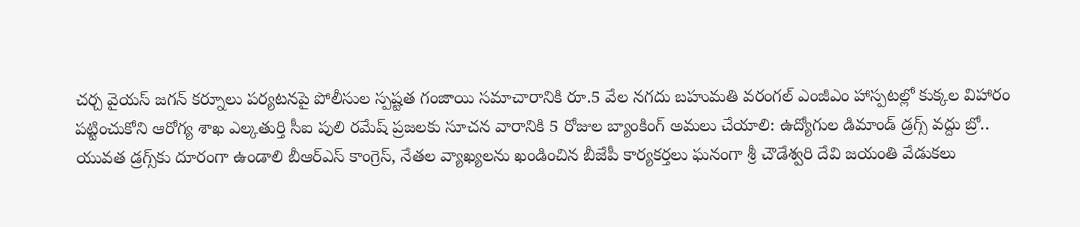చర్చ వైయస్ జగన్ కర్నూలు పర్యటనపై పోలీసుల స్పష్టత గంజాయి సమాచారానికి రూ.5 వేల నగదు బహుమతి వరంగల్ ఎంజీఎం హాస్పటల్లో కుక్కల విహారం పట్టించుకోని ఆరోగ్య శాఖ ఎల్కతుర్తి సీఐ పులి రమేష్ ప్రజలకు సూచన వారానికి 5 రోజుల బ్యాంకింగ్ అమలు చేయాలి: ఉద్యోగుల డిమాండ్ డ్రగ్స్ వద్దు బ్రో.. యువత డ్రగ్స్‌కు దూరంగా ఉండాలి బీఆర్ఎస్ కాంగ్రెస్, నేతల వ్యాఖ్యలను ఖండించిన బీజేపీ కార్యకర్తలు ఘనంగా శ్రీ చౌడేశ్వరి దేవి జయంతి వేడుకలు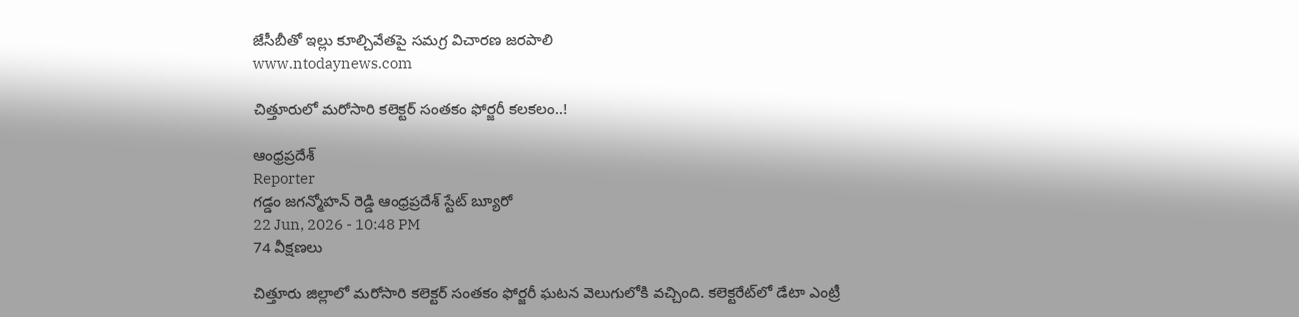జేసీబీతో ఇల్లు కూల్చివేతపై సమగ్ర విచారణ జరపాలి
www.ntodaynews.com

చిత్తూరులో మరోసారి కలెక్టర్ సంతకం ఫోర్జరీ కలకలం..!

ఆంధ్రప్రదేశ్
Reporter
గడ్డం జగన్మోహన్ రెడ్డి ఆంధ్రప్రదేశ్ స్టేట్ బ్యూరో
22 Jun, 2026 - 10:48 PM
74 వీక్షణలు

చిత్తూరు జిల్లాలో మరోసారి కలెక్టర్ సంతకం ఫోర్జరీ ఘటన వెలుగులోకి వచ్చింది. కలెక్టరేట్‌లో డేటా ఎంట్రీ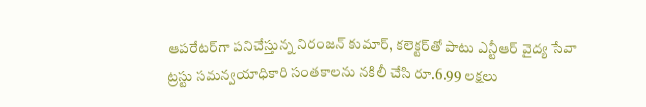ఆపరేటర్‌గా పనిచేస్తున్న నిరంజన్ కుమార్, కలెక్టర్‌తో పాటు ఎన్టీఆర్ వైద్య సేవా ట్రస్టు సమన్వయాధికారి సంతకాలను నకిలీ చేసి రూ.6.99 లక్షలు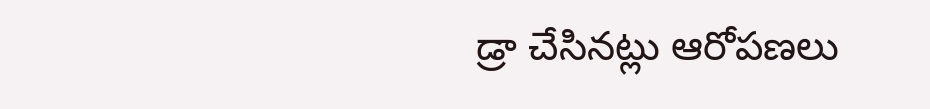డ్రా చేసినట్లు ఆరోపణలు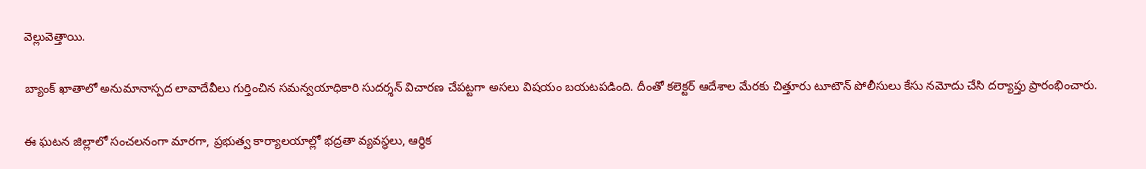వెల్లువెత్తాయి.

బ్యాంక్ ఖాతాలో అనుమానాస్పద లావాదేవీలు గుర్తించిన సమన్వయాధికారి సుదర్శన్ విచారణ చేపట్టగా అసలు విషయం బయటపడింది. దీంతో కలెక్టర్ ఆదేశాల మేరకు చిత్తూరు టూటౌన్ పోలీసులు కేసు నమోదు చేసి దర్యాప్తు ప్రారంభించారు.

ఈ ఘటన జిల్లాలో సంచలనంగా మారగా, ప్రభుత్వ కార్యాలయాల్లో భద్రతా వ్యవస్థలు, ఆర్థిక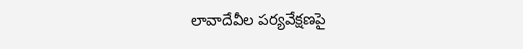లావాదేవీల పర్యవేక్షణపై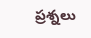ప్రశ్నలు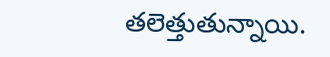తలెత్తుతున్నాయి.